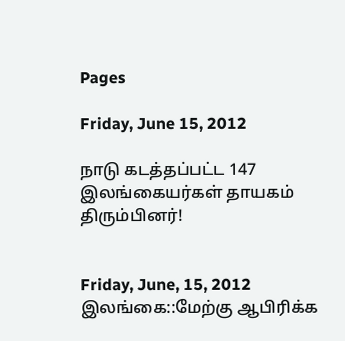Pages

Friday, June 15, 2012

நாடு கடத்தப்பட்ட 147 இலங்கையர்கள் தாயகம் திரும்பினர்!


Friday, June, 15, 2012
இலங்கை::மேற்கு ஆபிரிக்க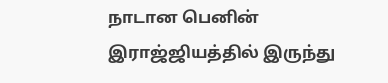நாடான பெனின் இராஜ்ஜியத்தில் இருந்து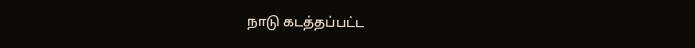நாடு கடத்தப்பட்ட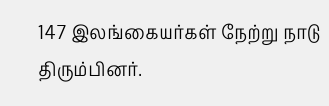147 இலங்கையர்கள் நேற்று நாடு திரும்பினர்.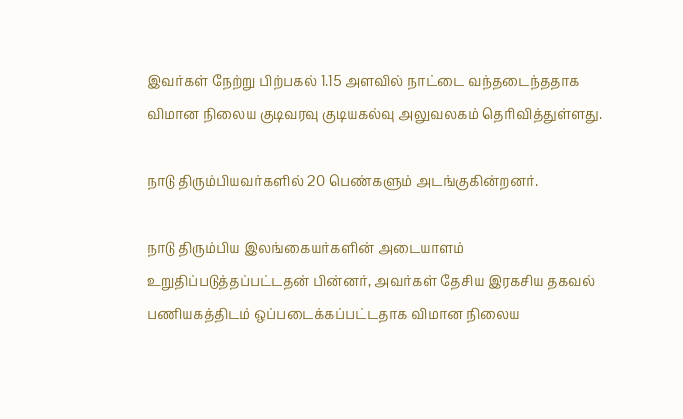இவர்கள் நேற்று பிற்பகல் 1.15 அளவில் நாட்டை வந்தடைந்ததாக விமான நிலைய குடிவரவு குடியகல்வு அலுவலகம் தெரிவித்துள்ளது.

நாடு திரும்பியவர்களில் 20 பெண்களும் அடங்குகின்றனர்.

நாடு திரும்பிய இலங்கையர்களின் அடையாளம் உறுதிப்படுத்தப்பட்டதன் பின்னர், அவர்கள் தேசிய இரகசிய தகவல் பணியகத்திடம் ஒப்படைக்கப்பட்டதாக விமான நிலைய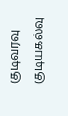குடிவரவு குடியகல்வு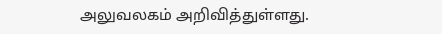அலுவலகம் அறிவித்துள்ளது.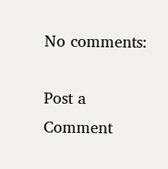No comments:

Post a Comment